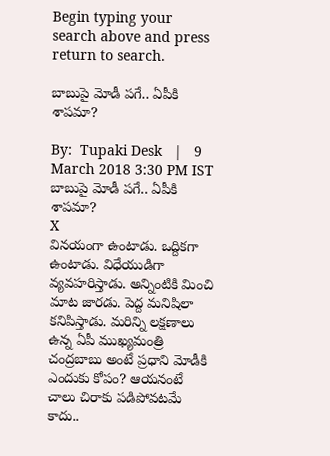Begin typing your search above and press return to search.

బాబుపై మోడీ ప‌గే.. ఏపీకి శాప‌మా?

By:  Tupaki Desk   |   9 March 2018 3:30 PM IST
బాబుపై మోడీ ప‌గే.. ఏపీకి శాప‌మా?
X
విన‌యంగా ఉంటాడు. ఒద్దిక‌గా ఉంటాడు. విధేయుడిగా వ్య‌వ‌హ‌రిస్తాడు. అన్నింటికి మించి మాట జార‌డు. పెద్ద మ‌నిషిలా క‌నిపిస్తాడు. మ‌రిన్ని ల‌క్ష‌ణాలు ఉన్న ఏపీ ముఖ్య‌మంత్రి చంద్ర‌బాబు అంటే ప్ర‌ధాని మోడీకి ఎందుకు కోపం? ఆయ‌నంటే చాలు చిరాకు ప‌డిపోవ‌ట‌మే కాదు..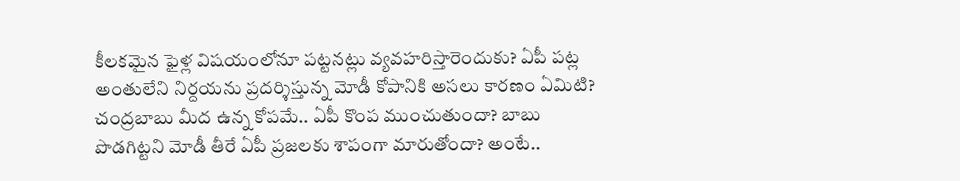కీల‌క‌మైన ఫైళ్ల విష‌యంలోనూ ప‌ట్ట‌న‌ట్లు వ్య‌వ‌హ‌రిస్తారెందుకు? ఏపీ ప‌ట్ల అంతులేని నిర్ద‌య‌ను ప్ర‌ద‌ర్శిస్తున్న మోడీ కోపానికి అస‌లు కార‌ణం ఏమిటి? చంద్ర‌బాబు మీద ఉన్న కోప‌మే.. ఏపీ కొంప ముంచుతుందా? బాబు పొడ‌గిట్ట‌ని మోడీ తీరే ఏపీ ప్ర‌జ‌లకు శాపంగా మారుతోందా? అంటే..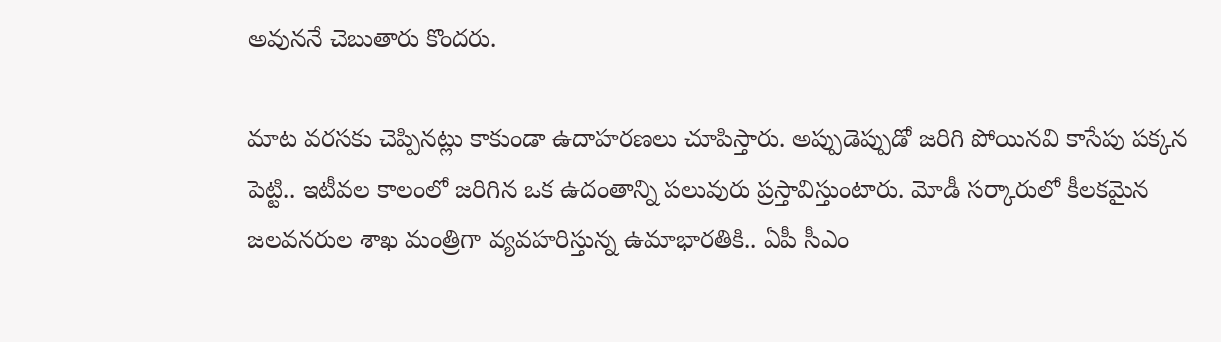అవున‌నే చెబుతారు కొంద‌రు.

మాట వ‌ర‌స‌కు చెప్పిన‌ట్లు కాకుండా ఉదాహ‌ర‌ణ‌లు చూపిస్తారు. అప్పుడెప్పుడో జ‌రిగి పోయిన‌వి కాసేపు ప‌క్క‌న పెట్టి.. ఇటీవ‌ల కాలంలో జ‌రిగిన ఒక ఉదంతాన్ని ప‌లువురు ప్ర‌స్తావిస్తుంటారు. మోడీ స‌ర్కారులో కీల‌క‌మైన జ‌ల‌వ‌న‌రుల శాఖ మంత్రిగా వ్య‌వ‌హ‌రిస్తున్న ఉమాభార‌తికి.. ఏపీ సీఎం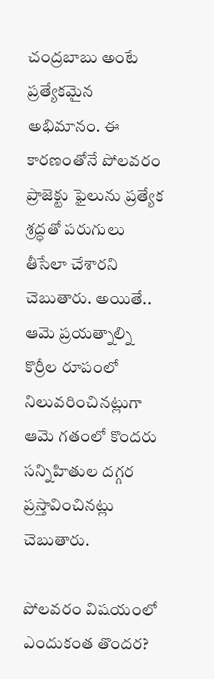చంద్ర‌బాబు అంటే ప్ర‌త్యేక‌మైన అభిమానం. ఈ కార‌ణంతోనే పోల‌వ‌రం ప్రాజెక్టు ఫైలును ప్ర‌త్యేక శ్ర‌ద్ధ‌తో ప‌రుగులు తీసేలా చేశారని చెబుతారు. అయితే.. ఆమె ప్ర‌య‌త్నాల్ని కొర్రీల రూపంలో నిలువ‌రించిన‌ట్లుగా ఆమె గ‌తంలో కొంద‌రు స‌న్నిహితుల ద‌గ్గ‌ర ప్ర‌స్తావించిన‌ట్లు చెబుతారు.

పోల‌వ‌రం విష‌యంలో ఎందుకంత తొంద‌ర‌?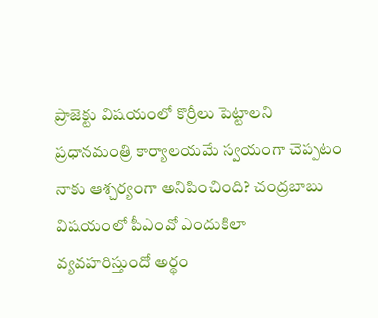ప‌్రాజెక్టు విష‌యంలో కొర్రీలు పెట్టాల‌ని ప్ర‌ధాన‌మంత్రి కార్యాల‌య‌మే స్వ‌యంగా చెప్ప‌టం నాకు ఆశ్చ‌ర్యంగా అనిపించింది? చ‌ంద్ర‌బాబు విష‌యంలో పీఎంవో ఎందుకిలా వ్య‌వ‌హ‌రిస్తుందో అర్థం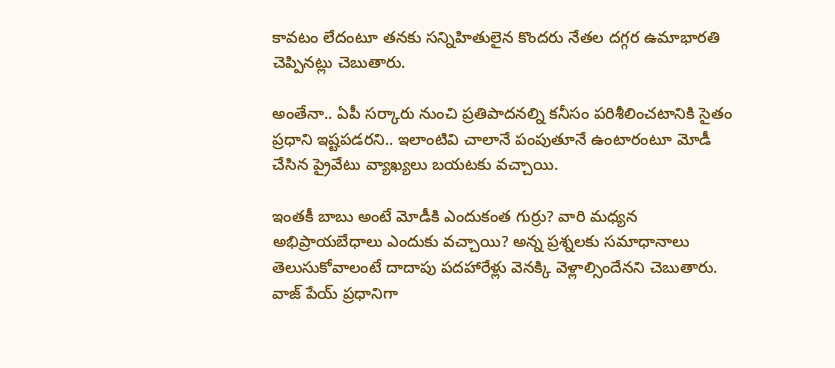కావ‌టం లేదంటూ త‌న‌కు స‌న్నిహితులైన కొంద‌రు నేత‌ల ద‌గ్గ‌ర ఉమాభార‌తి చెప్పిన‌ట్లు చెబుతారు.

అంతేనా.. ఏపీ స‌ర్కారు నుంచి ప్ర‌తిపాద‌న‌ల్ని క‌నీసం ప‌రిశీలించ‌టానికి సైతం ప్ర‌ధాని ఇష్ట‌ప‌డ‌ర‌ని.. ఇలాంటివి చాలానే పంపుతూనే ఉంటారంటూ మోడీ చేసిన ప్రైవేటు వ్యాఖ్య‌లు బ‌య‌ట‌కు వ‌చ్చాయి.

ఇంత‌కీ బాబు అంటే మోడీకి ఎందుకంత గుర్రు? వారి మ‌ధ్య‌న అభిప్రాయ‌బేధాలు ఎందుకు వ‌చ్చాయి? అన్న ప్ర‌శ్న‌ల‌కు స‌మాధానాలు తెలుసుకోవాలంటే దాదాపు ప‌ద‌హారేళ్లు వెన‌క్కి వెళ్లాల్సిందేన‌ని చెబుతారు. వాజ్ పేయ్ ప్ర‌ధానిగా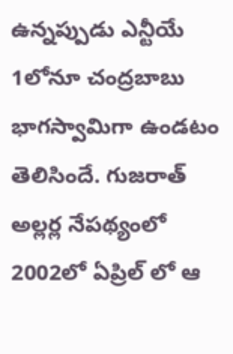ఉన్న‌ప్పుడు ఎన్టీయే 1లోనూ చంద్ర‌బాబు భాగ‌స్వామిగా ఉండ‌టం తెలిసిందే. గుజ‌రాత్ అల్ల‌ర్ల నేప‌థ్యంలో 2002లో ఏప్రిల్ లో ఆ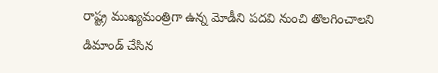రాష్ట్ర ముఖ్య‌మంత్రిగా ఉన్న మోడీని ప‌ద‌వి నుంచి తొల‌గించాల‌ని డిమాండ్ చేసిన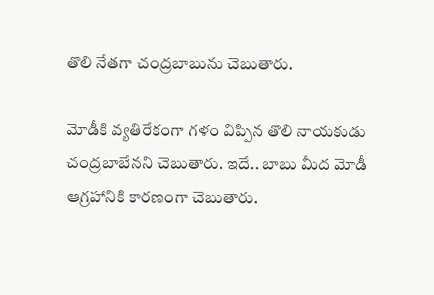తొలి నేత‌గా చంద్ర‌బాబును చెబుతారు.

మోడీకి వ్య‌తిరేకంగా గ‌ళం విప్పిన తొలి నాయ‌కుడు చంద్ర‌బాబేన‌ని చెబుతారు. ఇదే.. బాబు మీద మోడీ ఆగ్ర‌హానికి కార‌ణంగా చెబుతారు.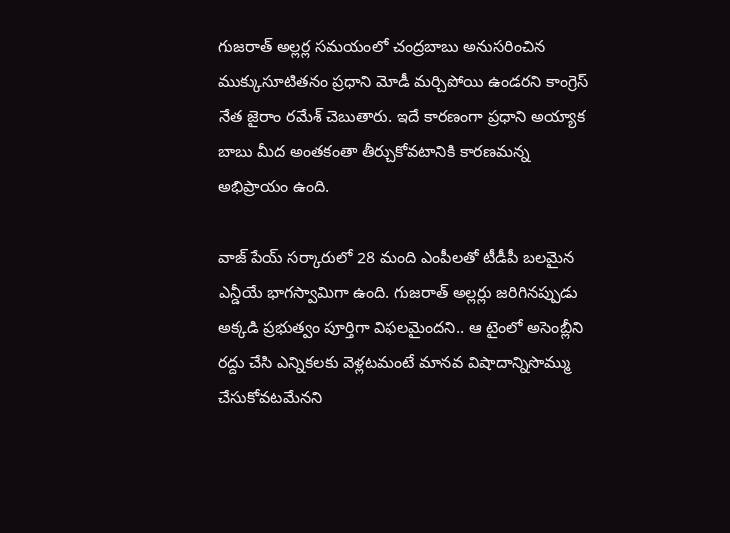గుజ‌రాత్ అల్ల‌ర్ల స‌మ‌యంలో చంద్ర‌బాబు అనుస‌రించిన ముక్కుసూటిత‌నం ప్ర‌ధాని మోడీ మ‌ర్చిపోయి ఉండ‌రని కాంగ్రెస్ నేత జైరాం ర‌మేశ్ చెబుతారు. ఇదే కార‌ణంగా ప్ర‌ధాని అయ్యాక బాబు మీద అంత‌కంతా తీర్చుకోవ‌టానికి కార‌ణమ‌న్న అభిప్రాయం ఉంది.

వాజ్ పేయ్ స‌ర్కారులో 28 మంది ఎంపీల‌తో టీడీపీ బ‌ల‌మైన ఎన్డీయే భాగ‌స్వామిగా ఉంది. గుజ‌రాత్ అల్ల‌ర్లు జ‌రిగిన‌ప్పుడు అక్క‌డి ప్ర‌భుత్వం పూర్తిగా విఫ‌ల‌మైంద‌ని.. ఆ టైంలో అసెంబ్లీని ర‌ద్దు చేసి ఎన్నిక‌ల‌కు వెళ్ల‌ట‌మంటే మానవ విషాదాన్నిసొమ్ము చేసుకోవ‌ట‌మేన‌ని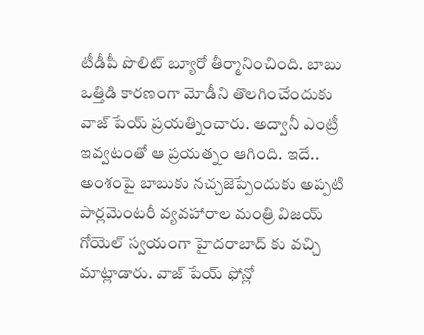టీడీపీ పొలిట్ బ్యూరో తీర్మానించింది. బాబు ఒత్తిడి కార‌ణంగా మోడీని తొల‌గించేందుకు వాజ్ పేయ్ ప్ర‌య‌త్నించారు. అద్వానీ ఎంట్రీ ఇవ్వ‌టంతో ఆ ప్ర‌య‌త్నం ఆగింది. ఇదే.. అంశంపై బాబుకు న‌చ్చ‌జెప్పేందుకు అప్ప‌టి పార్ల‌మెంట‌రీ వ్య‌వ‌హారాల మంత్రి విజ‌య్ గోయెల్ స్వ‌యంగా హైద‌రాబాద్ కు వ‌చ్చి మాట్లాడారు. వాజ్ పేయ్ ఫోన్లో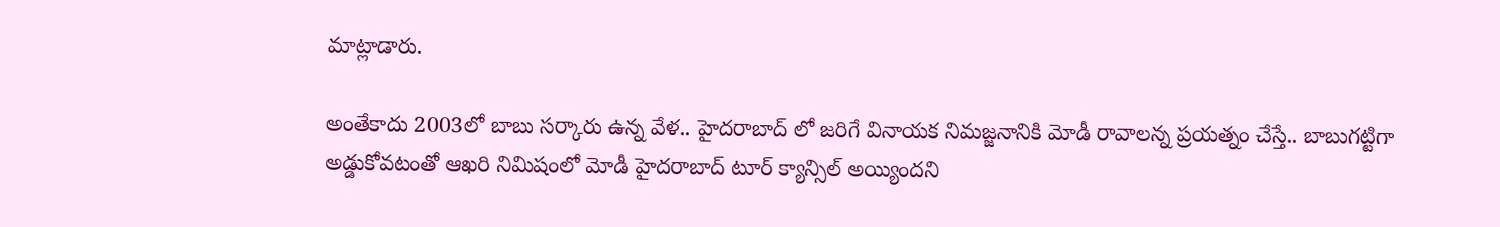మాట్లాడారు.

అంతేకాదు 2003లో బాబు స‌ర్కారు ఉన్న వేళ‌.. హైద‌రాబాద్ లో జ‌రిగే వినాయ‌క నిమ‌జ్జ‌నానికి మోడీ రావాల‌న్న ప్ర‌య‌త్నం చేస్తే.. బాబుగ‌ట్టిగా అడ్డుకోవ‌టంతో ఆఖ‌రి నిమిషంలో మోడీ హైద‌రాబాద్ టూర్ క్యాన్సిల్ అయ్యింద‌ని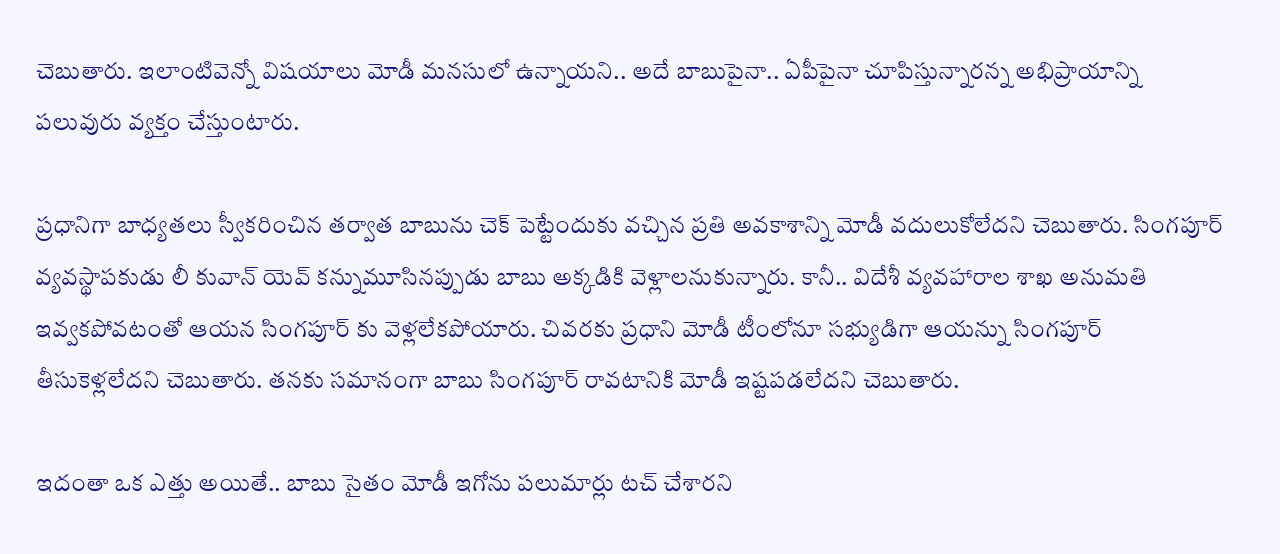చెబుతారు. ఇలాంటివెన్నో విష‌యాలు మోడీ మ‌న‌సులో ఉన్నాయ‌ని.. అదే బాబుపైనా.. ఏపీపైనా చూపిస్తున్నార‌న్న అభిప్రాయాన్ని ప‌లువురు వ్య‌క్తం చేస్తుంటారు.

ప్ర‌ధానిగా బాధ్య‌త‌లు స్వీక‌రించిన త‌ర్వాత బాబును చెక్ పెట్టేందుకు వ‌చ్చిన ప్ర‌తి అవ‌కాశాన్ని మోడీ వ‌దులుకోలేద‌ని చెబుతారు. సింగ‌పూర్ వ్య‌వ‌స్థాప‌కుడు లీ కువాన్ యెవ్ క‌న్నుమూసిన‌ప్పుడు బాబు అక్క‌డికి వెళ్లాల‌నుకున్నారు. కానీ.. విదేశీ వ్య‌వ‌హారాల శాఖ అనుమ‌తి ఇవ్వ‌క‌పోవ‌టంతో ఆయ‌న సింగ‌పూర్ కు వెళ్ల‌లేక‌పోయారు. చివ‌ర‌కు ప్ర‌ధాని మోడీ టీంలోనూ స‌భ్యుడిగా ఆయ‌న్ను సింగ‌పూర్ తీసుకెళ్ల‌లేద‌ని చెబుతారు. త‌న‌కు స‌మానంగా బాబు సింగ‌పూర్ రావ‌టానికి మోడీ ఇష్ట‌ప‌డ‌లేద‌ని చెబుతారు.

ఇదంతా ఒక ఎత్తు అయితే.. బాబు సైతం మోడీ ఇగోను ప‌లుమార్లు ట‌చ్ చేశార‌ని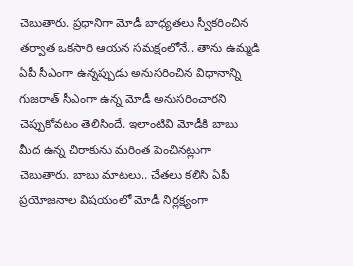చెబుతారు. ప్ర‌ధానిగా మోడీ బాధ్య‌త‌లు స్వీక‌రించిన త‌ర్వాత ఒక‌సారి ఆయ‌న స‌మ‌క్షంలోనే.. తాను ఉమ్మ‌డి ఏపీ సీఎంగా ఉన్న‌ప్పుడు అనుస‌రించిన విధానాన్ని గుజ‌రాత్ సీఎంగా ఉన్న మోడీ అనుస‌రించార‌ని చెప్పుకోవ‌టం తెలిసిందే. ఇలాంటివి మోడీకి బాబు మీద ఉన్న చిరాకును మ‌రింత పెంచిన‌ట్లుగా చెబుతారు. బాబు మాట‌లు.. చేత‌లు క‌లిసి ఏపీ ప్ర‌యోజ‌నాల విష‌యంలో మోడీ నిర్ల‌క్ష్యంగా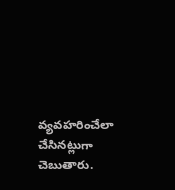వ్య‌వ‌హ‌రించేలా చేసిన‌ట్లుగా చెబుతారు.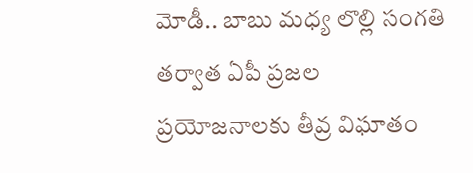మోడీ.. బాబు మ‌ధ్య లొల్లి సంగ‌తి త‌ర్వాత ఏపీ ప్ర‌జ‌ల ప్ర‌యోజ‌నాల‌కు తీవ్ర విఘాతం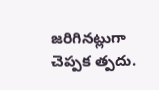జ‌రిగిన‌ట్లుగా చెప్ప‌క త్ప‌దు.